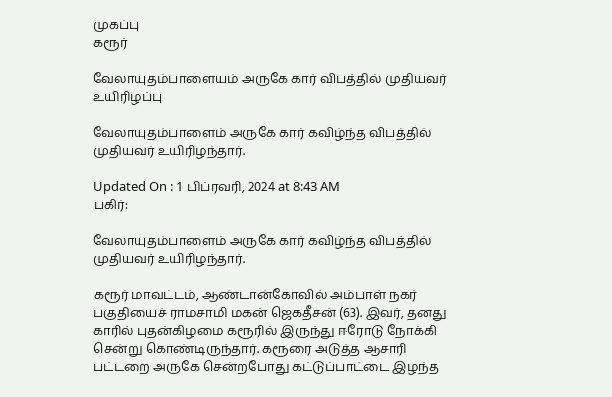முகப்பு
கரூர்

வேலாயுதம்பாளையம் அருகே கார் விபத்தில் முதியவர் உயிரிழப்பு

வேலாயுதம்பாளைம் அருகே கார் கவிழ்ந்த விபத்தில் முதியவர் உயிரிழந்தார்.

Updated On : 1 பிப்ரவரி, 2024 at 8:43 AM
பகிர்:

வேலாயுதம்பாளைம் அருகே கார் கவிழ்ந்த விபத்தில் முதியவர் உயிரிழந்தார்.

கரூர் மாவட்டம், ஆண்டான்கோவில் அம்பாள் நகர் பகுதியைச் ராமசாமி மகன் ஜெகதீசன் (63). இவர், தனது காரில் புதன்கிழமை கரூரில் இருந்து ஈரோடு நோக்கி சென்று கொண்டிருந்தார். கரூரை அடுத்த ஆசாரி பட்டறை அருகே சென்றபோது கட்டுப்பாட்டை இழந்த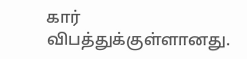கார் விபத்துக்குள்ளானது.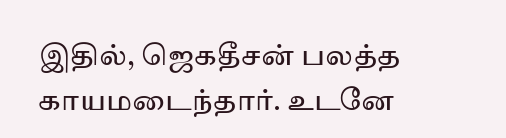இதில், ஜெகதீசன் பலத்த காயமடைந்தார். உடனே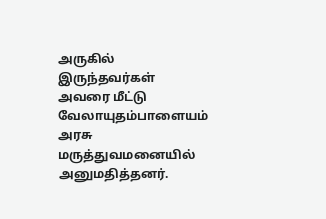அருகில் இருந்தவர்கள் அவரை மீட்டு வேலாயுதம்பாளையம் அரசு மருத்துவமனையில் அனுமதித்தனர்.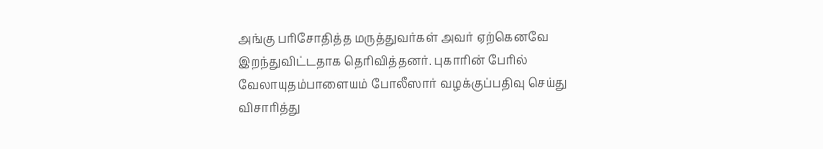அங்கு பரிசோதித்த மருத்துவர்கள் அவர் ஏற்கெனவே இறந்துவிட்டதாக தெரிவித்தனர். புகாரின் பேரில் வேலாயுதம்பாளையம் போலீஸார் வழக்குப்பதிவு செய்து விசாரித்து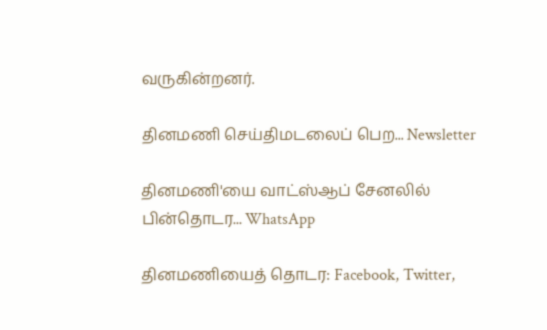வருகின்றனர்.

தினமணி செய்திமடலைப் பெற... Newsletter

தினமணி'யை வாட்ஸ்ஆப் சேனலில் பின்தொடர... WhatsApp

தினமணியைத் தொடர: Facebook, Twitter,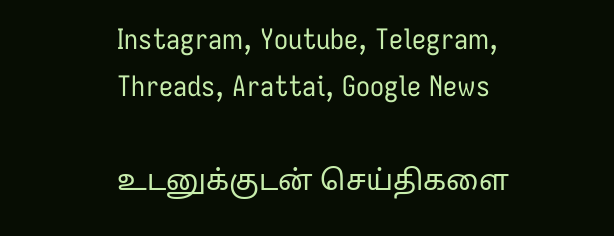Instagram, Youtube, Telegram, Threads, Arattai, Google News

உடனுக்குடன் செய்திகளை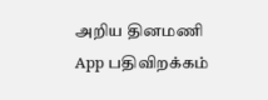அறிய தினமணி App பதிவிறக்கம்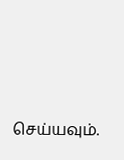செய்யவும்.